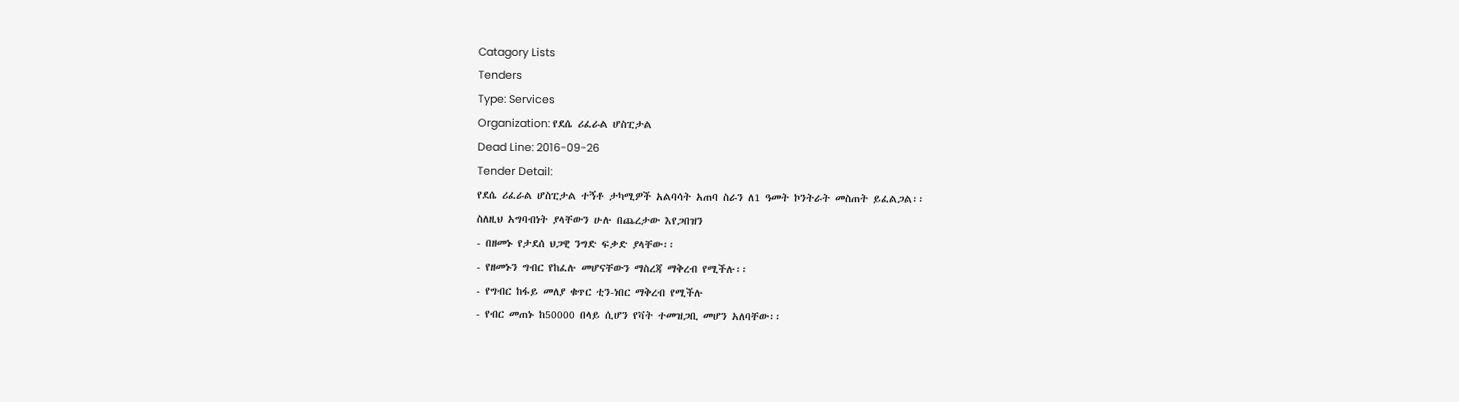Catagory Lists
Tenders
Type: Services
Organization: የደሴ ሪፈራል ሆስፒታል
Dead Line: 2016-09-26
Tender Detail:
የደሴ ሪፈራል ሆስፒታል ተኝቶ ታካሚዎች አልባሳት አጠባ ስራን ለ1 ዓመት ኮንትራት መስጠት ይፈልጋል፡፡
ስለዚህ አግባብነት ያላቸውን ሁሉ በጨረታው እየጋበዝን
- በዘመኑ የታደሰ ህጋዊ ንግድ ፍቃድ ያላቸው፡፡
- የዘመኑን ግብር የከፈሉ መሆናቸውን ማስረጃ ማቅረብ የሚችሉ፡፡
- የግብር ከፋይ መለያ ቁጥር ቲን-ነበር ማቅረብ የሚችሉ
- የብር መጠኑ ከ50000 በላይ ሲሆን የቫት ተመዝጋቢ መሆን አለባቸው፡፡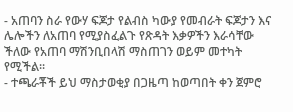- አጠባን ስራ የውሃ ፍጆታ የልብስ ካውያ የመብራት ፍጆታን እና ሌሎችን ለአጠባ የሚያስፈልጉ የጽዳት እቃዎችን እራሳቸው ችለው የአጠባ ማሽንቢበላሽ ማስጠገን ወይም መተካት የሚችል፡፡
- ተጫራቾች ይህ ማስታወቂያ በጋዜጣ ከወጣበት ቀን ጀምሮ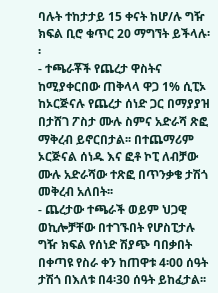ባሉት ተከታታይ 15 ቀናት ከሆ/ሉ ግዥ ክፍል ቢሮ ቁጥር 20 ማግኘት ይችላሉ፡፡
- ተጫራቾች የጨረታ ዋስትና ከሚያቀርበው ጠቅላላ ዋጋ 1% ሲፒኦ ከኦርጅናሉ የጨረታ ሰነድ ጋር በማያያዝ በታሸገ ፖስታ ሙሉ ስምና አድራሻ ጽፎ ማቅረብ ይኖርበታል፡፡ በተጨማሪም ኦርጅናል ሰነዱ እና ፎቶ ኮፒ ለብቻው ሙሉ አድራሻው ተጽፎ በጥንቃቄ ታሽጎ መቅረብ አለበት፡፡
- ጨረታው ተጫራች ወይም ህጋዊ ወኪሎቻቸው በተገኙበት የሆስፒታሉ ግዥ ክፍል የሰነድ ሽያጭ ባበቃበት በቀጣዩ የስራ ቀን ከጠዋቱ 4፡00 ሰዓት ታሽጎ በእለቱ በ4፡30 ሰዓት ይከፈታል፡፡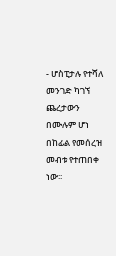- ሆስፒታሉ የተሻለ መንገድ ካገኘ ጨረታውን በሙሉም ሆነ በከፊል የመሰረዝ መብቱ የተጠበቀ ነው፡፡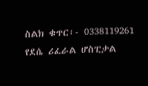ስልክ ቁጥር፡- 0338119261
የደሴ ሪፈራል ሆስፒታል